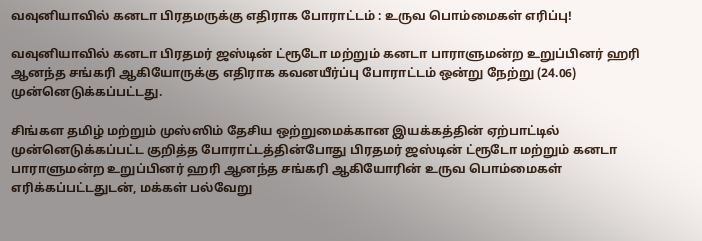வவுனியாவில் கனடா பிரதமருக்கு எதிராக போராட்டம் : உருவ பொம்மைகள் எரிப்பு!

வவுனியாவில் கனடா பிரதமர் ஜஸ்டின் ட்ரூடோ மற்றும் கனடா பாராளுமன்ற உறுப்பினர் ஹரி ஆனந்த சங்கரி ஆகியோருக்கு எதிராக கவனயீர்ப்பு போராட்டம் ஒன்று நேற்று (24.06) முன்னெடுக்கப்பட்டது.

சிங்கள தமிழ் மற்றும் முஸ்ஸிம் தேசிய ஒற்றுமைக்கான இயக்கத்தின் ஏற்பாட்டில் முன்னெடுக்கப்பட்ட குறித்த போராட்டத்தின்போது பிரதமர் ஜஸ்டின் ட்ரூடோ மற்றும் கனடா பாராளுமன்ற உறுப்பினர் ஹரி ஆனந்த சங்கரி ஆகியோரின் உருவ பொம்மைகள் எரிக்கப்பட்டதுடன், மக்கள் பல்வேறு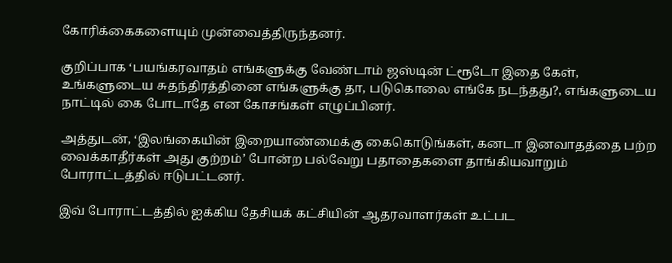கோரிக்கைகளையும் முன்வைத்திருந்தனர்.

குறிப்பாக ‘பயங்கரவாதம் எங்களுக்கு வேண்டாம் ஜஸ்டின் ட்ரூடோ இதை கேள், உங்களுடைய சுதந்திரத்தினை எங்களுக்கு தா, படுகொலை எங்கே நடந்தது?, எங்களுடைய நாட்டில் கை போடாதே என கோசங்கள் எழுப்பினர்.

அத்துடன், ‘இலங்கையின் இறையாண்மைக்கு கைகொடுங்கள், கனடா இனவாதத்தை பற்ற வைக்காதீர்கள் அது குற்றம்’ போன்ற பல்வேறு பதாதைகளை தாங்கியவாறும் போராட்டத்தில் ஈடுபட்டனர்.

இவ் போராட்டத்தில் ஐக்கிய தேசியக் கட்சியின் ஆதரவாளர்கள் உட்பட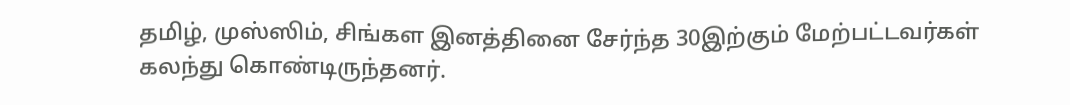தமிழ், முஸ்ஸிம், சிங்கள இனத்தினை சேர்ந்த 30இற்கும் மேற்பட்டவர்கள் கலந்து கொண்டிருந்தனர்.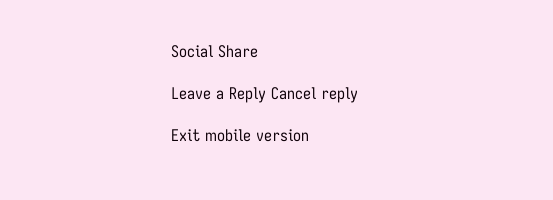Social Share

Leave a Reply Cancel reply

Exit mobile version